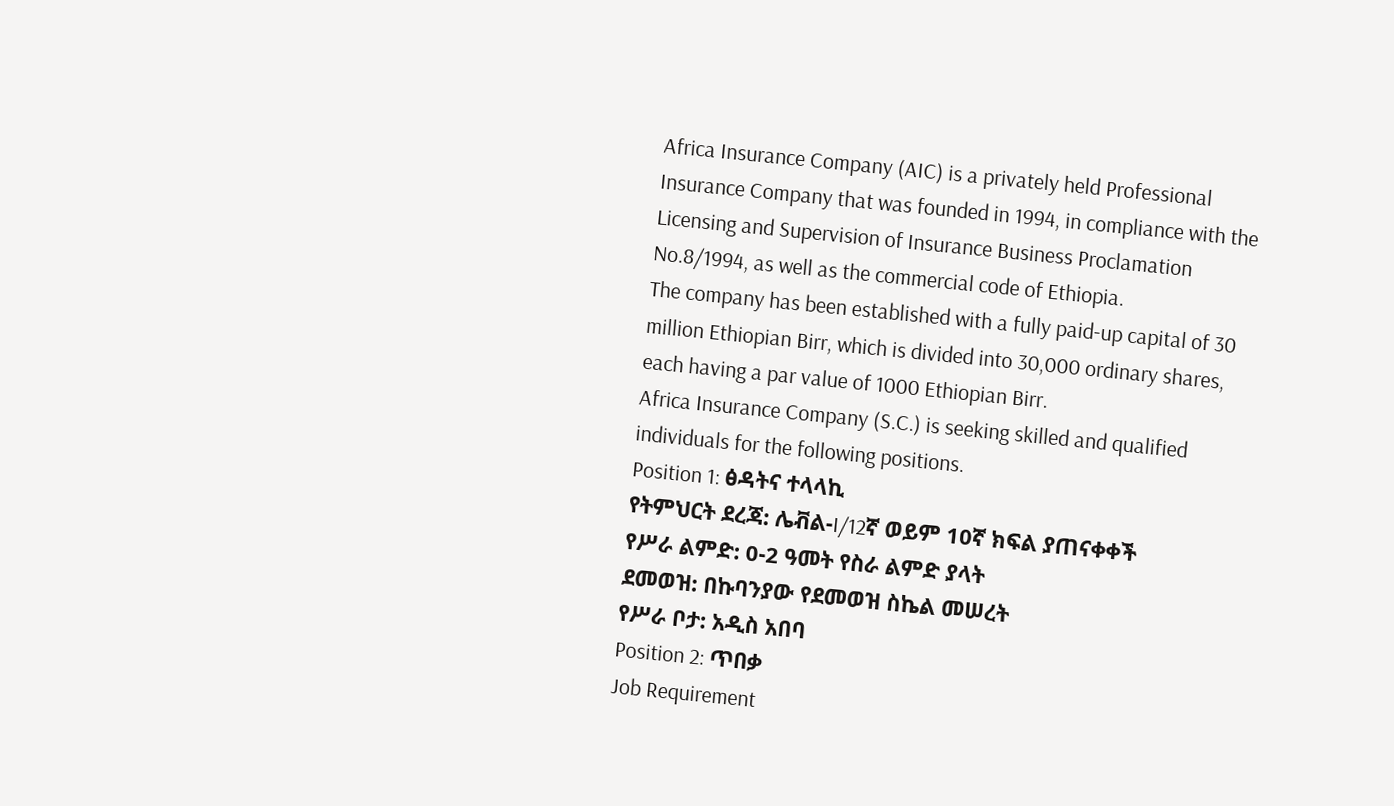Africa Insurance Company (AIC) is a privately held Professional Insurance Company that was founded in 1994, in compliance with the Licensing and Supervision of Insurance Business Proclamation No.8/1994, as well as the commercial code of Ethiopia.
The company has been established with a fully paid-up capital of 30 million Ethiopian Birr, which is divided into 30,000 ordinary shares, each having a par value of 1000 Ethiopian Birr.
Africa Insurance Company (S.C.) is seeking skilled and qualified individuals for the following positions.
Position 1: ፅዳትና ተላላኪ
የትምህርት ደረጃ: ሌቭል-I/12ኛ ወይም 10ኛ ክፍል ያጠናቀቀች
የሥራ ልምድ: 0-2 ዓመት የስራ ልምድ ያላት
ደመወዝ: በኩባንያው የደመወዝ ስኬል መሠረት
የሥራ ቦታ: አዲስ አበባ
Position 2: ጥበቃ
Job Requirement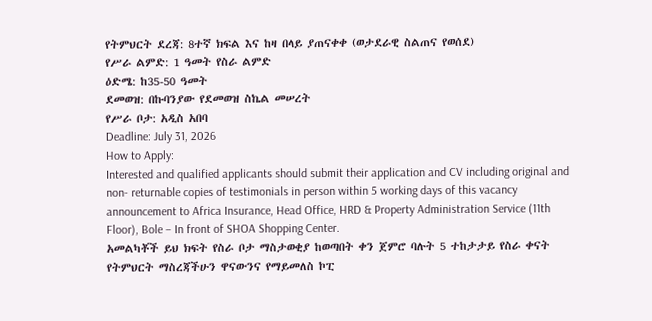የትምህርት ደረጃ: 8ተኛ ክፍል እና ከዛ በላይ ያጠናቀቀ (ወታደራዊ ስልጠና የወሰደ)
የሥራ ልምድ: 1 ዓመት የስራ ልምድ
ዕድሜ: ከ35-50 ዓመት
ደመወዝ: በኩባንያው የደመወዝ ስኬል መሠረት
የሥራ ቦታ: አዲስ አበባ
Deadline: July 31, 2026
How to Apply:
Interested and qualified applicants should submit their application and CV including original and non- returnable copies of testimonials in person within 5 working days of this vacancy announcement to Africa Insurance, Head Office, HRD & Property Administration Service (11th Floor), Bole – In front of SHOA Shopping Center.
አመልካቾች ይህ ክፍት የስራ ቦታ ማስታወቂያ ከወጣበት ቀን ጀምሮ ባሉት 5 ተከታታይ የስራ ቀናት የትምህርት ማስረጃችሁን ዋናውንና የማይመለስ ኮፒ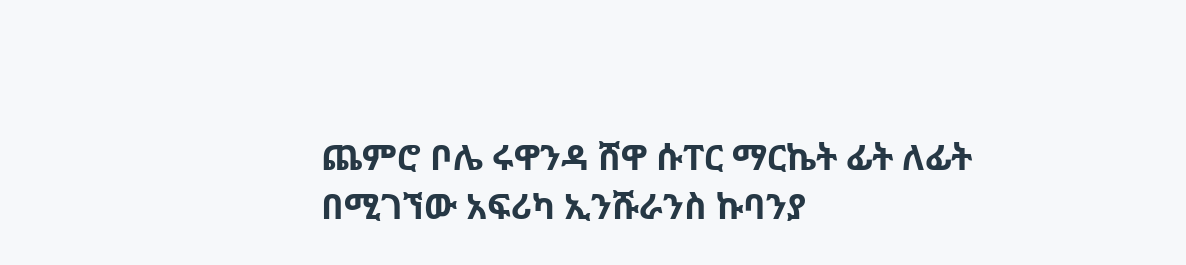ጨምሮ ቦሌ ሩዋንዳ ሸዋ ሱፐር ማርኬት ፊት ለፊት በሚገኘው አፍሪካ ኢንሹራንስ ኩባንያ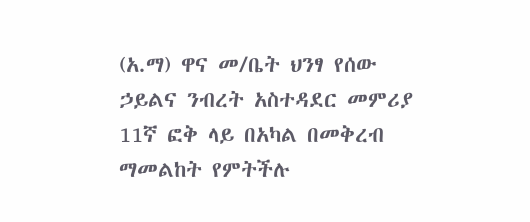(አ.ማ) ዋና መ/ቤት ህንፃ የሰው ኃይልና ንብረት አስተዳደር መምሪያ 11ኛ ፎቅ ላይ በአካል በመቅረብ ማመልከት የምትችሉ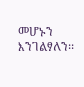መሆኑን እንገልፃለን፡፡